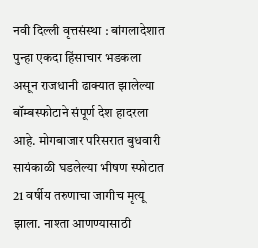नवी दिल्ली वृत्तसंस्था : बांगलादेशात पुन्हा एकदा हिंसाचार भडकला असून राजधानी ढाक्यात झालेल्या बॉम्बस्फोटाने संपूर्ण देश हादरला आहे. मोगबाजार परिसरात बुधवारी सायंकाळी घडलेल्या भीषण स्फोटात 21 वर्षीय तरुणाचा जागीच मृत्यू झाला. नाश्ता आणण्यासाठी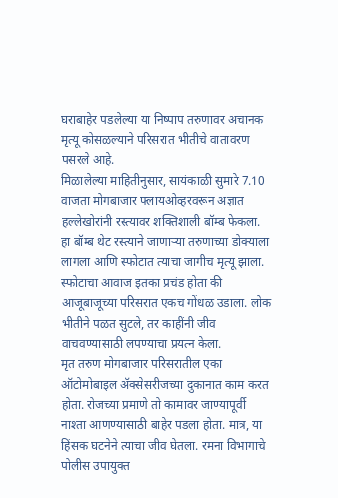घराबाहेर पडलेल्या या निष्पाप तरुणावर अचानक मृत्यू कोसळल्याने परिसरात भीतीचे वातावरण पसरले आहे.
मिळालेल्या माहितीनुसार, सायंकाळी सुमारे 7.10 वाजता मोगबाजार फ्लायओव्हरवरून अज्ञात हल्लेखोरांनी रस्त्यावर शक्तिशाली बॉम्ब फेकला. हा बॉम्ब थेट रस्त्याने जाणाऱ्या तरुणाच्या डोक्याला लागला आणि स्फोटात त्याचा जागीच मृत्यू झाला. स्फोटाचा आवाज इतका प्रचंड होता की आजूबाजूच्या परिसरात एकच गोंधळ उडाला. लोक भीतीने पळत सुटले, तर काहींनी जीव वाचवण्यासाठी लपण्याचा प्रयत्न केला.
मृत तरुण मोगबाजार परिसरातील एका ऑटोमोबाइल ॲक्सेसरीजच्या दुकानात काम करत होता. रोजच्या प्रमाणे तो कामावर जाण्यापूर्वी नाश्ता आणण्यासाठी बाहेर पडला होता. मात्र, या हिंसक घटनेने त्याचा जीव घेतला. रमना विभागाचे पोलीस उपायुक्त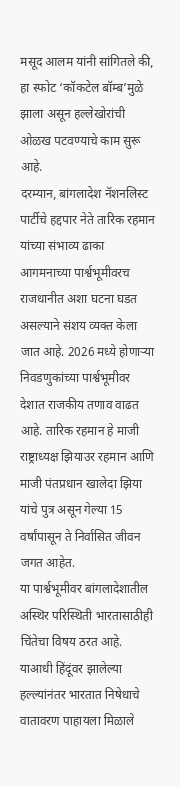मसूद आलम यांनी सांगितले की, हा स्फोट ‘कॉकटेल बॉम्ब’मुळे झाला असून हल्लेखोरांची ओळख पटवण्याचे काम सुरू आहे.
दरम्यान, बांगलादेश नॅशनलिस्ट पार्टीचे हद्दपार नेते तारिक रहमान यांच्या संभाव्य ढाका आगमनाच्या पार्श्वभूमीवरच राजधानीत अशा घटना घडत असल्याने संशय व्यक्त केला जात आहे. 2026 मध्ये होणाऱ्या निवडणुकांच्या पार्श्वभूमीवर देशात राजकीय तणाव वाढत आहे. तारिक रहमान हे माजी राष्ट्राध्यक्ष झियाउर रहमान आणि माजी पंतप्रधान खालेदा झिया यांचे पुत्र असून गेल्या 15 वर्षांपासून ते निर्वासित जीवन जगत आहेत.
या पार्श्वभूमीवर बांगलादेशातील अस्थिर परिस्थिती भारतासाठीही चिंतेचा विषय ठरत आहे. याआधी हिंदूंवर झालेल्या हल्ल्यांनंतर भारतात निषेधाचे वातावरण पाहायला मिळाले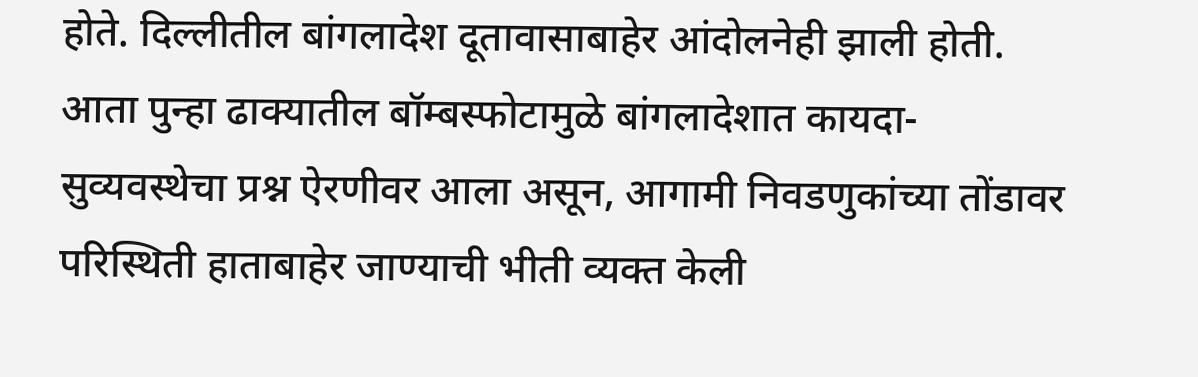होते. दिल्लीतील बांगलादेश दूतावासाबाहेर आंदोलनेही झाली होती. आता पुन्हा ढाक्यातील बॉम्बस्फोटामुळे बांगलादेशात कायदा-सुव्यवस्थेचा प्रश्न ऐरणीवर आला असून, आगामी निवडणुकांच्या तोंडावर परिस्थिती हाताबाहेर जाण्याची भीती व्यक्त केली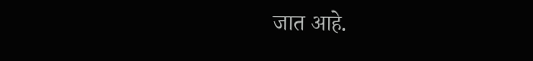जात आहे.